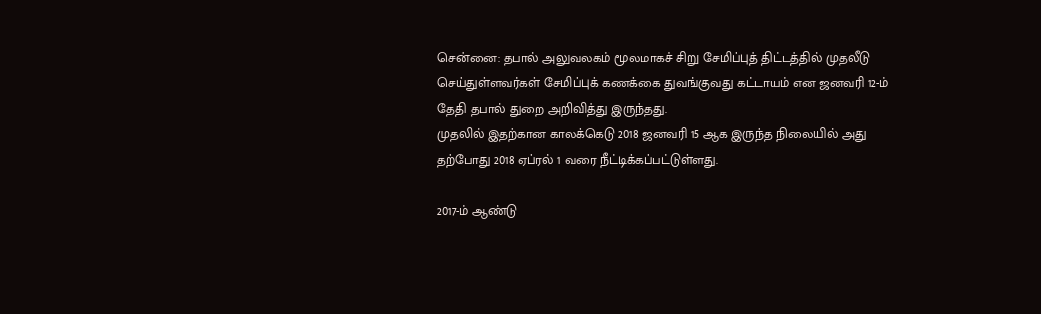சென்னை: தபால் அலுவலகம் மூலமாகச் சிறு சேமிப்புத் திட்டத்தில் முதலீடு செய்துள்ளவர்கள் சேமிப்புக் கணக்கை துவங்குவது கட்டாயம் என ஜனவரி 12-ம் தேதி தபால் துறை அறிவித்து இருந்தது.
முதலில் இதற்கான காலக்கெடு 2018 ஜனவரி 15 ஆக இருந்த நிலையில் அது தற்போது 2018 ஏப்ரல் 1 வரை நீட்டிக்கப்பட்டுள்ளது.

2017-ம் ஆண்டு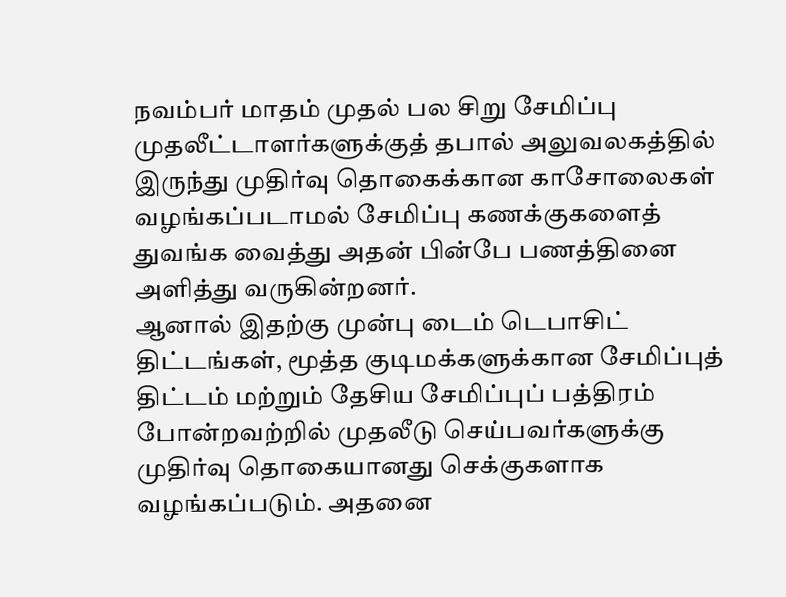நவம்பர் மாதம் முதல் பல சிறு சேமிப்பு முதலீட்டாளர்களுக்குத் தபால் அலுவலகத்தில் இருந்து முதிர்வு தொகைக்கான காசோலைகள் வழங்கப்படாமல் சேமிப்பு கணக்குகளைத் துவங்க வைத்து அதன் பின்பே பணத்தினை அளித்து வருகின்றனர்.
ஆனால் இதற்கு முன்பு டைம் டெபாசிட் திட்டங்கள், மூத்த குடிமக்களுக்கான சேமிப்புத் திட்டம் மற்றும் தேசிய சேமிப்புப் பத்திரம் போன்றவற்றில் முதலீடு செய்பவர்களுக்கு முதிர்வு தொகையானது செக்குகளாக வழங்கப்படும். அதனை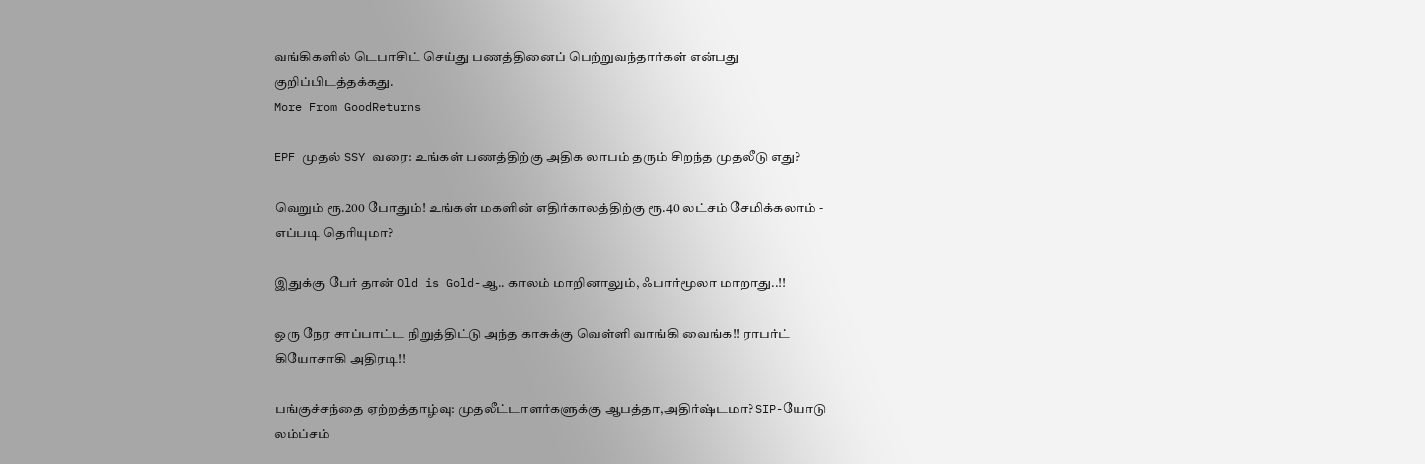வங்கிகளில் டெபாசிட் செய்து பணத்தினைப் பெற்றுவந்தார்கள் என்பது குறிப்பிடத்தக்கது.
More From GoodReturns

EPF முதல் SSY வரை: உங்கள் பணத்திற்கு அதிக லாபம் தரும் சிறந்த முதலீடு எது?

வெறும் ரூ.200 போதும்! உங்கள் மகளின் எதிர்காலத்திற்கு ரூ.40 லட்சம் சேமிக்கலாம் - எப்படி தெரியுமா?

இதுக்கு பேர் தான் Old is Gold-ஆ.. காலம் மாறினாலும், ஃபார்மூலா மாறாது..!!

ஒரு நேர சாப்பாட்ட நிறுத்திட்டு அந்த காசுக்கு வெள்ளி வாங்கி வைங்க!! ராபர்ட் கியோசாகி அதிரடி!!

பங்குச்சந்தை ஏற்றத்தாழ்வு: முதலீட்டாளர்களுக்கு ஆபத்தா,அதிர்ஷ்டமா? SIP-யோடு லம்ப்சம்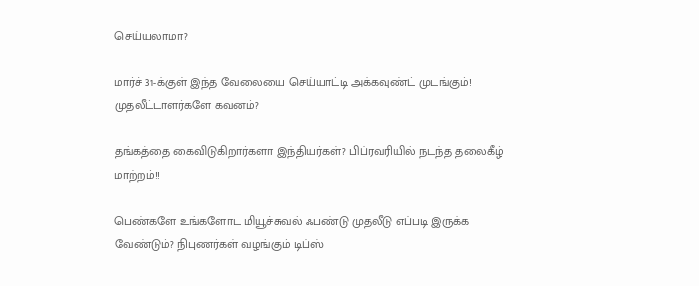செய்யலாமா?

மார்ச் 31-க்குள் இந்த வேலையை செய்யாட்டி அக்கவுண்ட் முடங்கும்! முதலீட்டாளர்களே கவனம்?

தங்கத்தை கைவிடுகிறார்களா இந்தியர்கள்? பிப்ரவரியில் நடந்த தலைகீழ் மாற்றம்!!

பெண்களே உங்களோட மியூச்சுவல் ஃபண்டு முதலீடு எப்படி இருக்க வேண்டும்? நிபுணர்கள் வழங்கும் டிப்ஸ்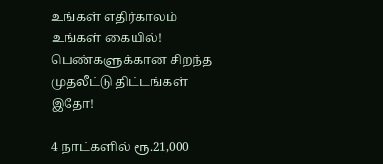உங்கள் எதிர்காலம் உங்கள் கையில்! பெண்களுக்கான சிறந்த முதலீட்டு திட்டங்கள் இதோ!

4 நாட்களில் ரூ.21,000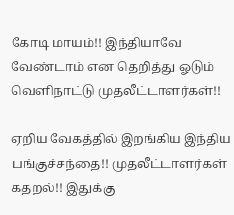கோடி மாயம்!! இந்தியாவே வேண்டாம் என தெறித்து ஓடும் வெளிநாட்டு முதலீட்டாளர்கள்!!

ஏறிய வேகத்தில் இறங்கிய இந்திய பங்குச்சந்தை!! முதலீட்டாளர்கள் கதறல்!! இதுக்கு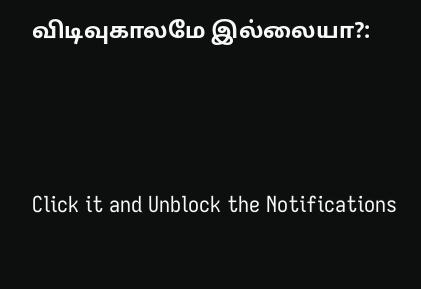விடிவுகாலமே இல்லையா?:



Click it and Unblock the Notifications